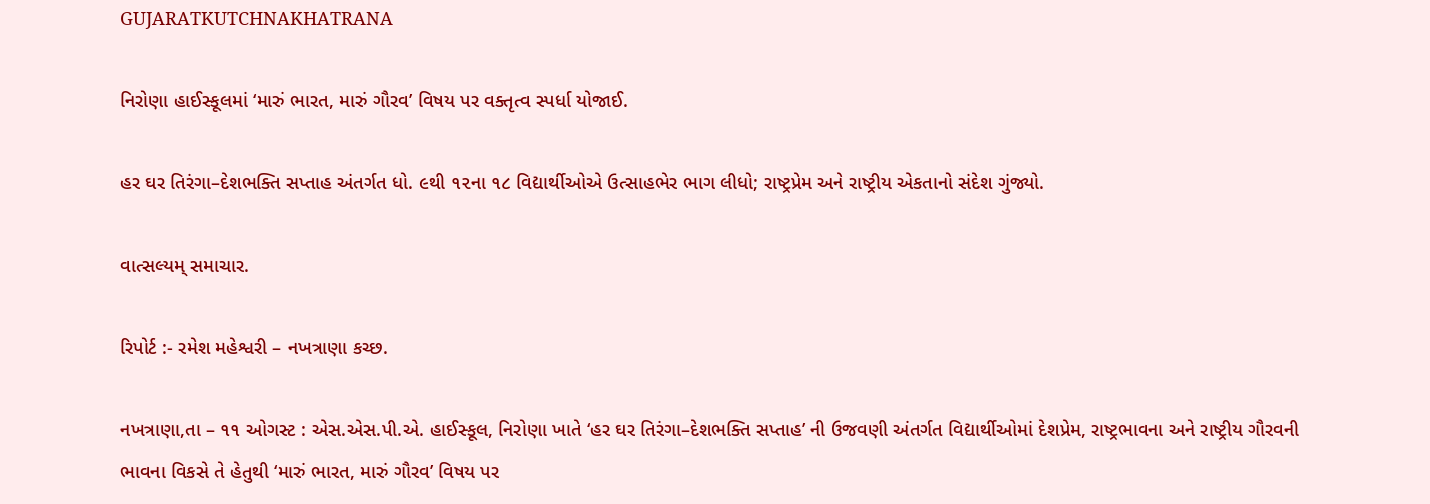GUJARATKUTCHNAKHATRANA

નિરોણા હાઈસ્કૂલમાં ‘મારું ભારત, મારું ગૌરવ’ વિષય પર વક્તૃત્વ સ્પર્ધા યોજાઈ.

હર ઘર તિરંગા–દેશભક્તિ સપ્તાહ અંતર્ગત ધો. ૯થી ૧૨ના ૧૮ વિદ્યાર્થીઓએ ઉત્સાહભેર ભાગ લીધો; રાષ્ટ્રપ્રેમ અને રાષ્ટ્રીય એકતાનો સંદેશ ગુંજ્યો.

વાત્સલ્યમ્ સમાચાર.

રિપોર્ટ :- રમેશ મહેશ્વરી – નખત્રાણા કચ્છ.

નખત્રાણા,તા – ૧૧ ઓગસ્ટ : એસ.એસ.પી.એ. હાઈસ્કૂલ, નિરોણા ખાતે ‘હર ઘર તિરંગા–દેશભક્તિ સપ્તાહ’ ની ઉજવણી અંતર્ગત વિદ્યાર્થીઓમાં દેશપ્રેમ, રાષ્ટ્રભાવના અને રાષ્ટ્રીય ગૌરવની ભાવના વિકસે તે હેતુથી ‘મારું ભારત, મારું ગૌરવ’ વિષય પર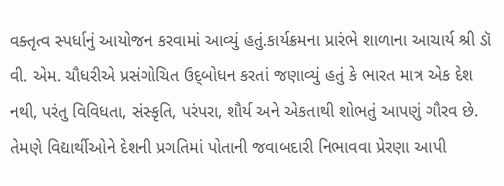વક્તૃત્વ સ્પર્ધાનું આયોજન કરવામાં આવ્યું હતું.કાર્યક્રમના પ્રારંભે શાળાના આચાર્ય શ્રી ડૉ વી. એમ. ચૌધરીએ પ્રસંગોચિત ઉદ્‌બોધન કરતાં જણાવ્યું હતું કે ભારત માત્ર એક દેશ નથી, પરંતુ વિવિધતા, સંસ્કૃતિ, પરંપરા, શૌર્ય અને એકતાથી શોભતું આપણું ગૌરવ છે. તેમણે વિદ્યાર્થીઓને દેશની પ્રગતિમાં પોતાની જવાબદારી નિભાવવા પ્રેરણા આપી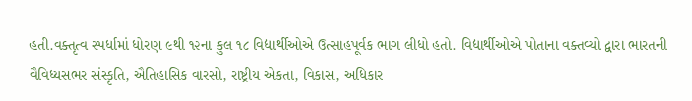હતી.વક્તૃત્વ સ્પર્ધામાં ધોરણ ૯થી ૧૨ના કુલ ૧૮ વિદ્યાર્થીઓએ ઉત્સાહપૂર્વક ભાગ લીધો હતો. વિદ્યાર્થીઓએ પોતાના વક્તવ્યો દ્વારા ભારતની વૈવિધ્યસભર સંસ્કૃતિ, ઐતિહાસિક વારસો, રાષ્ટ્રીય એકતા, વિકાસ, અધિકાર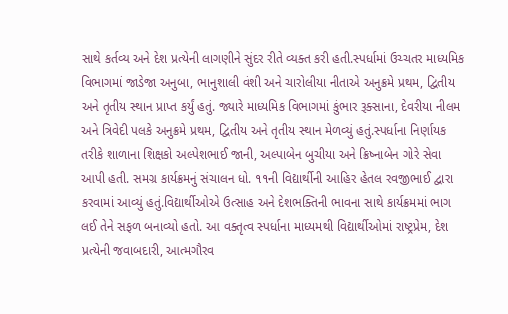સાથે કર્તવ્ય અને દેશ પ્રત્યેની લાગણીને સુંદર રીતે વ્યક્ત કરી હતી.સ્પર્ધામાં ઉચ્ચતર માધ્યમિક વિભાગમાં જાડેજા અનુબા, ભાનુશાલી વંશી અને ચારોલીયા નીતાએ અનુક્રમે પ્રથમ, દ્વિતીય અને તૃતીય સ્થાન પ્રાપ્ત કર્યું હતું. જ્યારે માધ્યમિક વિભાગમાં કુંભાર રૂક્સાના, દેવરીયા નીલમ અને ત્રિવેદી પલકે અનુક્રમે પ્રથમ, દ્વિતીય અને તૃતીય સ્થાન મેળવ્યું હતું.સ્પર્ધાના નિર્ણાયક તરીકે શાળાના શિક્ષકો અલ્પેશભાઈ જાની, અલ્પાબેન બુચીયા અને ક્રિષ્નાબેન ગોરે સેવા આપી હતી. સમગ્ર કાર્યક્રમનું સંચાલન ધો. ૧૧ની વિદ્યાર્થીની આહિર હેતલ રવજીભાઈ દ્વારા કરવામાં આવ્યું હતું.વિદ્યાર્થીઓએ ઉત્સાહ અને દેશભક્તિની ભાવના સાથે કાર્યક્રમમાં ભાગ લઈ તેને સફળ બનાવ્યો હતો. આ વક્તૃત્વ સ્પર્ધાના માધ્યમથી વિદ્યાર્થીઓમાં રાષ્ટ્રપ્રેમ, દેશ પ્રત્યેની જવાબદારી, આત્મગૌરવ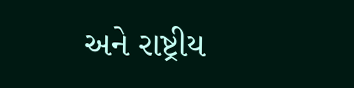અને રાષ્ટ્રીય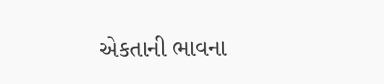એકતાની ભાવના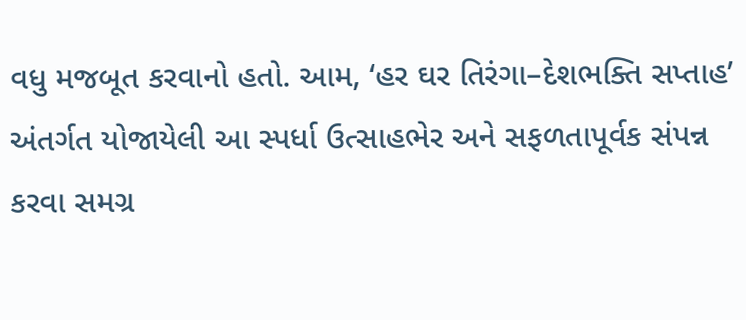વધુ મજબૂત કરવાનો હતો. આમ, ‘હર ઘર તિરંગા–દેશભક્તિ સપ્તાહ’ અંતર્ગત યોજાયેલી આ સ્પર્ધા ઉત્સાહભેર અને સફળતાપૂર્વક સંપન્ન કરવા સમગ્ર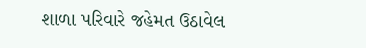શાળા પરિવારે જહેમત ઉઠાવેલ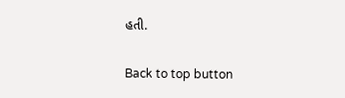હતી.

Back to top button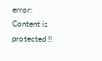error: Content is protected !!